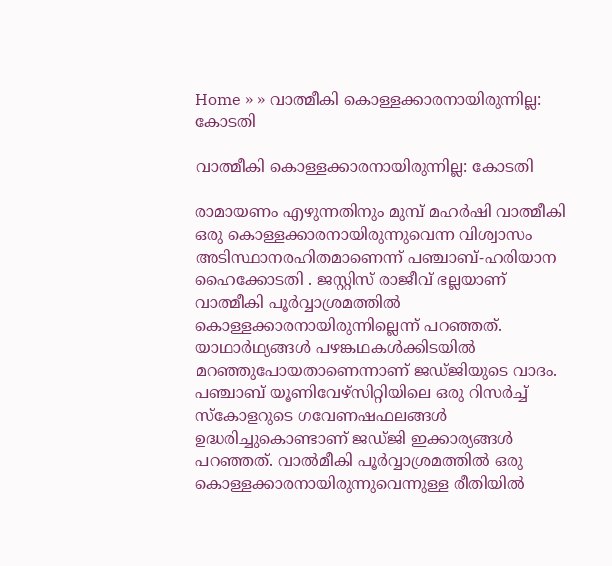Home » » വാത്മീകി കൊള്ളക്കാരനായിരുന്നില്ല: കോടതി

വാത്മീകി കൊള്ളക്കാരനായിരുന്നില്ല: കോടതി

രാമായണം എഴുന്നതിനും മുമ്പ് മഹര്‍ഷി വാത്മീകി ഒരു കൊള്ളക്കാരനായിരുന്നുവെന്ന വിശ്വാസം അടിസ്ഥാനരഹിതമാണെന്ന് പഞ്ചാബ്-ഹരിയാന ഹൈക്കോടതി . ജസ്റ്റിസ് രാജീവ് ഭല്ലയാണ് വാത്മീകി പൂര്‍വ്വാശ്രമത്തില്‍ കൊള്ളക്കാരനായിരുന്നില്ലെന്ന് പറഞ്ഞത്. യാഥാര്‍ഥ്യങ്ങള്‍ പഴങ്കഥകള്‍ക്കിടയില്‍ മറഞ്ഞുപോയതാണെന്നാണ് ജഡ്ജിയുടെ വാദം. പഞ്ചാബ് യൂണിവേഴ്‌സിറ്റിയിലെ ഒരു റിസര്‍ച്ച് സ്‌കോളറുടെ ഗവേണഷഫലങ്ങള്‍ ഉദ്ധരിച്ചുകൊണ്ടാണ് ജഡ്ജി ഇക്കാര്യങ്ങള്‍ പറഞ്ഞത്. വാല്‍മീകി പൂര്‍വ്വാശ്രമത്തില്‍ ഒരു കൊള്ളക്കാരനായിരുന്നുവെന്നുള്ള രീതിയില്‍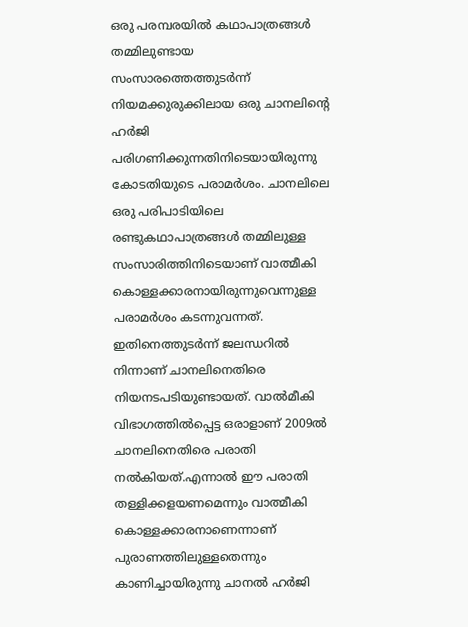ഒരു പരമ്പരയില്‍ കഥാപാത്രങ്ങള്‍ തമ്മിലുണ്ടായ സംസാരത്തെത്തുടര്‍ന്ന് നിയമക്കുരുക്കിലായ ഒരു ചാനലിന്റെ ഹര്‍ജി പരിഗണിക്കുന്നതിനിടെയായിരുന്നു കോടതിയുടെ പരാമര്‍ശം. ചാനലിലെ ഒരു പരിപാടിയിലെ രണ്ടുകഥാപാത്രങ്ങള്‍ തമ്മിലുള്ള സംസാരിത്തിനിടെയാണ് വാത്മീകി കൊള്ളക്കാരനായിരുന്നുവെന്നുള്ള പരാമര്‍ശം കടന്നുവന്നത്. ഇതിനെത്തുടര്‍ന്ന് ജലന്ധറില്‍ നിന്നാണ് ചാനലിനെതിരെ നിയനടപടിയുണ്ടായത്. വാല്‍മീകി വിഭാഗത്തില്‍പ്പെട്ട ഒരാളാണ് 2009ല്‍ ചാനലിനെതിരെ പരാതി നല്‍കിയത്.എന്നാല്‍ ഈ പരാതി തള്ളിക്കളയണമെന്നും വാത്മീകി കൊള്ളക്കാരനാണെന്നാണ് പുരാണത്തിലുള്ളതെന്നും കാണിച്ചായിരുന്നു ചാനല്‍ ഹര്‍ജി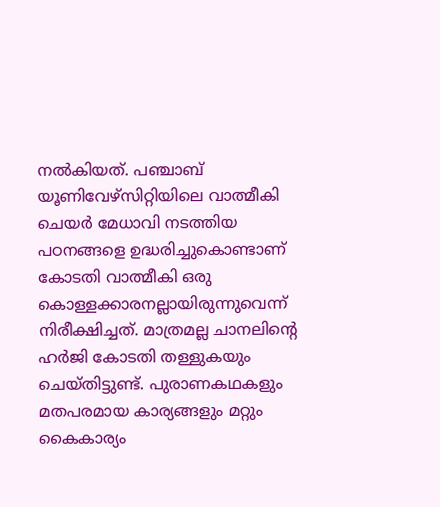നല്‍കിയത്. പഞ്ചാബ് യൂണിവേഴ്‌സിറ്റിയിലെ വാത്മീകി ചെയര്‍ മേധാവി നടത്തിയ പഠനങ്ങളെ ഉദ്ധരിച്ചുകൊണ്ടാണ് കോടതി വാത്മീകി ഒരു കൊള്ളക്കാരനല്ലായിരുന്നുവെന്ന് നിരീക്ഷിച്ചത്. മാത്രമല്ല ചാനലിന്റെ ഹര്‍ജി കോടതി തള്ളുകയും ചെയ്തിട്ടുണ്ട്. പുരാണകഥകളും മതപരമായ കാര്യങ്ങളും മറ്റും കൈകാര്യം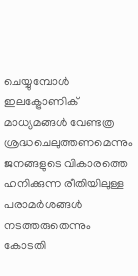ചെയ്യുമ്പോള്‍ ഇലക്ട്രോണിക് മാധ്യമങ്ങള്‍ വേണ്ടത്ര ശ്രദ്ധചെലുത്തണമെന്നും ജനങ്ങളുടെ വികാരത്തെ ഹനിക്കുന്ന രീതിയിലുള്ള പരാമര്‍ശങ്ങള്‍ നടത്തരുതെന്നും കോടതി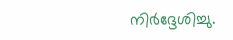നിര്‍ദ്ദേശിച്ചു.